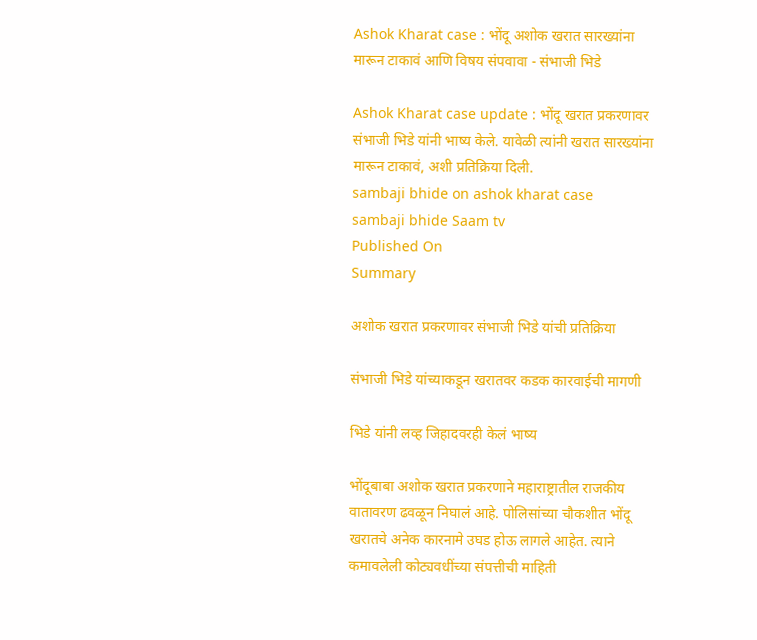Ashok Kharat case : भोंदू अशोक खरात सारख्यांना मारून टाकावं आणि विषय संपवावा - संभाजी भिडे

Ashok Kharat case update : भोंदू खरात प्रकरणावर संभाजी भिडे यांनी भाष्य केले. यावेळी त्यांनी खरात सारख्यांना मारून टाकावं, अशी प्रतिक्रिया दिली.
sambaji bhide on ashok kharat case
sambaji bhide Saam tv
Published On
Summary

अशोक खरात प्रकरणावर संभाजी भिडे यांची प्रतिक्रिया

संभाजी भिडे यांच्याकडून खरातवर कडक कारवाईची मागणी

भिडे यांनी लव्ह जिहादवरही केलं भाष्य

भोंदूबाबा अशोक खरात प्रकरणाने महाराष्ट्रातील राजकीय वातावरण ढवळून निघालं आहे. पोलिसांच्या चौकशीत भोंदू खरातचे अनेक कारनामे उघड होऊ लागले आहेत. त्याने कमावलेली कोट्यवधींच्या संपत्तीची माहिती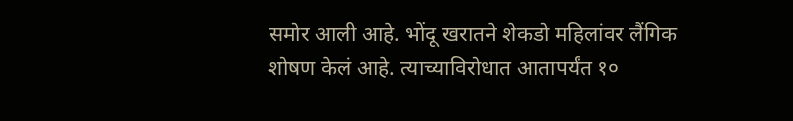समोर आली आहे. भोंदू खरातने शेकडो महिलांवर लैंगिक शोषण केलं आहे. त्याच्याविरोधात आतापर्यंत १०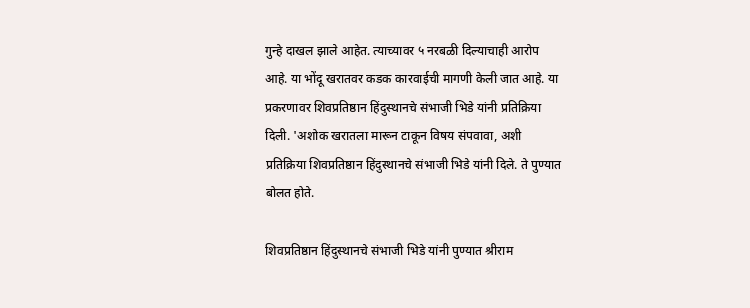गुन्हे दाखल झाले आहेत. त्याच्यावर ५ नरबळी दिल्याचाही आरोप आहे. या भोंदू खरातवर कडक कारवाईची मागणी केली जात आहे. या प्रकरणावर शिवप्रतिष्ठान हिंदुस्थानचे संभाजी भिडे यांनी प्रतिक्रिया दिली. 'अशोक खरातला मारून टाकून विषय संपवावा, अशी प्रतिक्रिया शिवप्रतिष्ठान हिंदुस्थानचे संभाजी भिडे यांनी दिले. ते पुण्यात बोलत होते.

शिवप्रतिष्ठान हिंदुस्थानचे संभाजी भिडे यांनी पुण्यात श्रीराम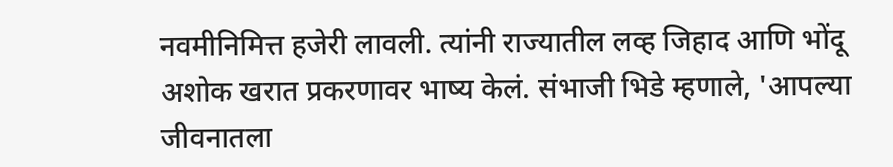नवमीनिमित्त हजेरी लावली. त्यांनी राज्यातील लव्ह जिहाद आणि भोंदू अशोक खरात प्रकरणावर भाष्य केलं. संभाजी भिडे म्हणाले, 'आपल्या जीवनातला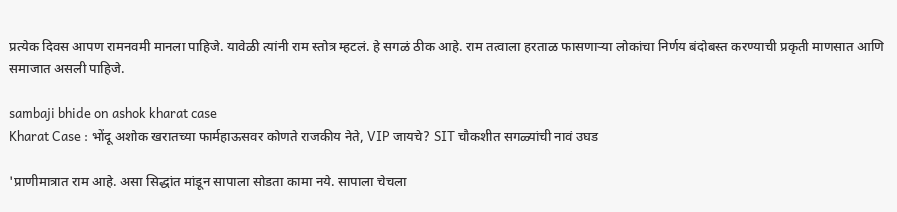प्रत्येक दिवस आपण रामनवमी मानला पाहिजे. यावेळी त्यांनी राम स्तोत्र म्हटलं. हे सगळं ठीक आहे. राम तत्वाला हरताळ फासणाऱ्या लोकांचा निर्णय बंदोबस्त करण्याची प्रकृती माणसात आणि समाजात असली पाहिजे.

sambaji bhide on ashok kharat case
Kharat Case : भोंदू अशोक खरातच्या फार्महाऊसवर कोणते राजकीय नेते, VIP जायचे? SIT चौकशीत सगळ्यांची नावं उघड

'प्राणीमात्रात राम आहे. असा सिद्धांत मांडून सापाला सोडता कामा नये. सापाला चेचला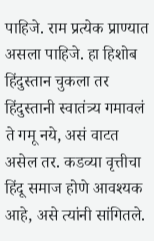पाहिजे. राम प्रत्येक प्राण्यात असला पाहिजे. हा हिशोब हिंदुस्तान चुकला तर हिंदुस्तानी स्वातंत्र्य गमावलं ते गमू नये, असं वाटत असेल तर. कडव्या वृत्तीचा हिंदू समाज होणे आवश्यक आहे, असे त्यांनी सांगितले.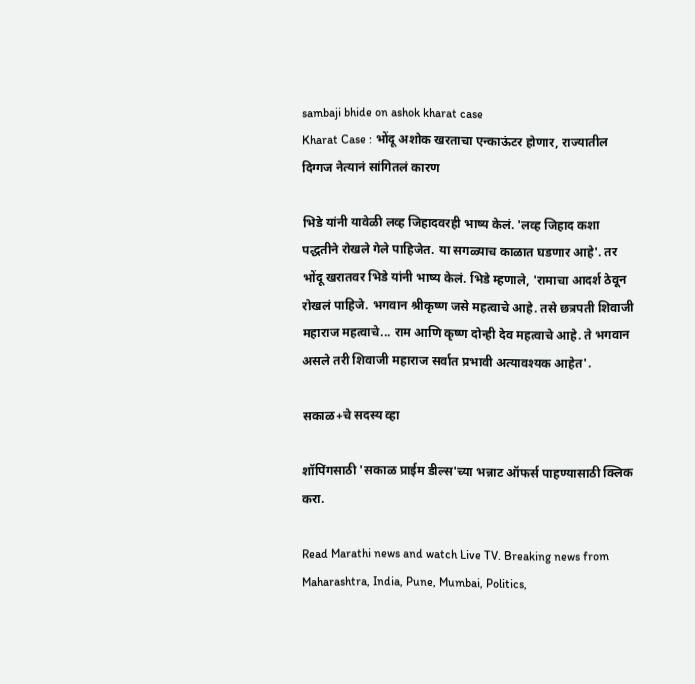sambaji bhide on ashok kharat case
Kharat Case : भोंदू अशोक खरताचा एन्काऊंटर होणार, राज्यातील दिग्गज नेत्यानं सांगितलं कारण

भिडे यांनी यावेळी लव्ह जिहादवरही भाष्य केलं. 'लव्ह जिहाद कशा पद्धतीने रोखले गेले पाहिजेत. या सगळ्याच काळात घडणार आहे'. तर भोंदू खरातवर भिडे यांनी भाष्य केलं. भिडे म्हणाले, 'रामाचा आदर्श ठेवून रोखलं पाहिजे. भगवान श्रीकृष्ण जसे महत्वाचे आहे. तसे छत्रपती शिवाजी महाराज महत्वाचे... राम आणि कृष्ण दोन्ही देव महत्वाचे आहे. ते भगवान असले तरी शिवाजी महाराज सर्वात प्रभावी अत्यावश्यक आहेत'.

सकाळ+चे सदस्य व्हा

शॉपिंगसाठी 'सकाळ प्राईम डील्स'च्या भन्नाट ऑफर्स पाहण्यासाठी क्लिक करा.

Read Marathi news and watch Live TV. Breaking news from Maharashtra, India, Pune, Mumbai, Politics,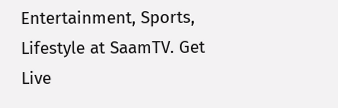Entertainment, Sports, Lifestyle at SaamTV. Get Live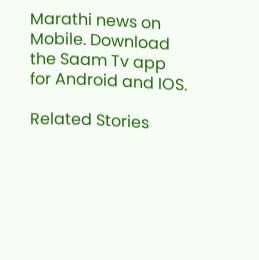Marathi news on Mobile. Download the Saam Tv app for Android and IOS.

Related Stories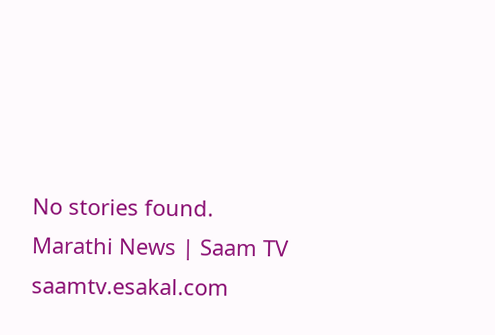No stories found.
Marathi News | Saam TV
saamtv.esakal.com